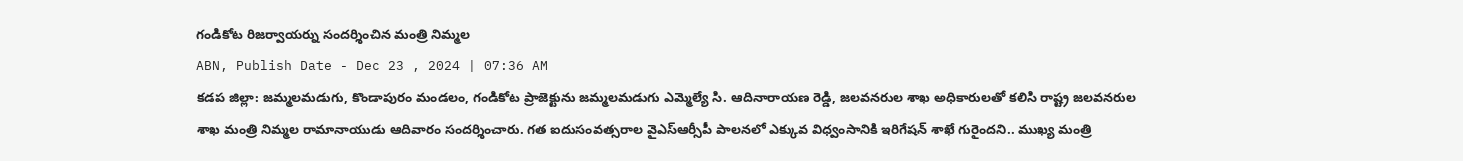గండికోట రిజర్వాయర్ను సందర్శించిన మంత్రి నిమ్మల
ABN, Publish Date - Dec 23 , 2024 | 07:36 AM
కడప జిల్లా: జమ్మలమడుగు, కొండాపురం మండలం, గండికోట ప్రాజెక్టును జమ్మలమడుగు ఎమ్మెల్యే సి. ఆదినారాయణ రెడ్డి, జలవనరుల శాఖ అధికారులతో కలిసి రాష్ట్ర జలవనరుల శాఖ మంత్రి నిమ్మల రామానాయుడు ఆదివారం సందర్శించారు. గత ఐదుసంవత్సరాల వైఎస్ఆర్సీపీ పాలనలో ఎక్కువ విధ్వంసానికి ఇరిగేషన్ శాఖే గురైందని.. ముఖ్య మంత్రి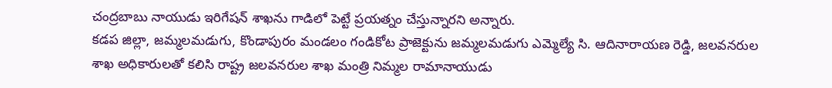చంద్రబాబు నాయుడు ఇరిగేషన్ శాఖను గాడిలో పెట్టే ప్రయత్నం చేస్తున్నారని అన్నారు.
కడప జిల్లా, జమ్మలమడుగు, కొండాపురం మండలం గండికోట ప్రాజెక్టును జమ్మలమడుగు ఎమ్మెల్యే సి. ఆదినారాయణ రెడ్డి, జలవనరుల శాఖ అధికారులతో కలిసి రాష్ట్ర జలవనరుల శాఖ మంత్రి నిమ్మల రామానాయుడు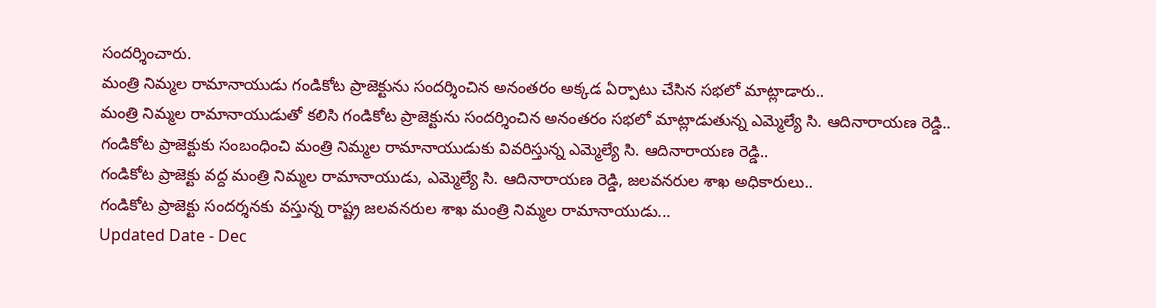సందర్శించారు.
మంత్రి నిమ్మల రామానాయుడు గండికోట ప్రాజెక్టును సందర్శించిన అనంతరం అక్కడ ఏర్పాటు చేసిన సభలో మాట్లాడారు..
మంత్రి నిమ్మల రామానాయుడుతో కలిసి గండికోట ప్రాజెక్టును సందర్శించిన అనంతరం సభలో మాట్లాడుతున్న ఎమ్మెల్యే సి. ఆదినారాయణ రెడ్డి..
గండికోట ప్రాజెక్టుకు సంబంధించి మంత్రి నిమ్మల రామానాయుడుకు వివరిస్తున్న ఎమ్మెల్యే సి. ఆదినారాయణ రెడ్డి..
గండికోట ప్రాజెక్టు వద్ద మంత్రి నిమ్మల రామానాయుడు, ఎమ్మెల్యే సి. ఆదినారాయణ రెడ్డి, జలవనరుల శాఖ అధికారులు..
గండికోట ప్రాజెక్టు సందర్శనకు వస్తున్న రాష్ట్ర జలవనరుల శాఖ మంత్రి నిమ్మల రామానాయుడు...
Updated Date - Dec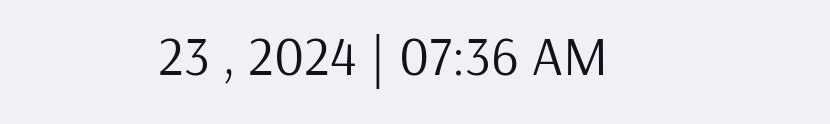23 , 2024 | 07:36 AM